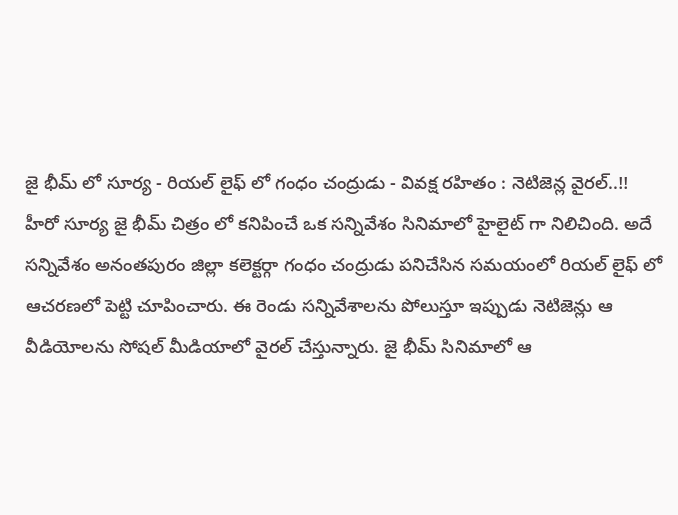జై భీమ్ లో సూర్య - రియల్ లైఫ్ లో గంధం చంద్రుడు - వివక్ష రహితం : నెటిజెన్ల వైరల్..!!
హీరో సూర్య జై భీమ్ చిత్రం లో కనిపించే ఒక సన్నివేశం సినిమాలో హైలైట్ గా నిలిచింది. అదే సన్నివేశం అనంతపురం జిల్లా కలెక్టర్గా గంధం చంద్రుడు పనిచేసిన సమయంలో రియల్ లైఫ్ లో ఆచరణలో పెట్టి చూపించారు. ఈ రెండు సన్నివేశాలను పోలుస్తూ ఇప్పుడు నెటిజెన్లు ఆ వీడియోలను సోషల్ మీడియాలో వైరల్ చేస్తున్నారు. జై భీమ్ సినిమాలో ఆ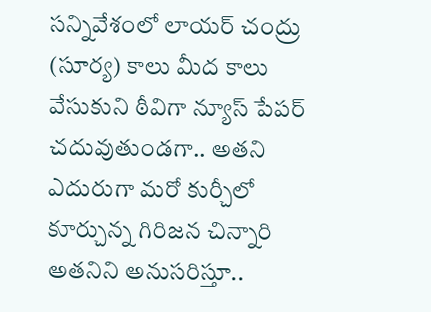సన్నివేశంలో లాయర్ చంద్రు (సూర్య) కాలు మీద కాలు వేసుకుని ఠీవిగా న్యూస్ పేపర్ చదువుతుండగా.. అతని ఎదురుగా మరో కుర్చీలో కూర్చున్న గిరిజన చిన్నారి అతనిని అనుసరిస్తూ..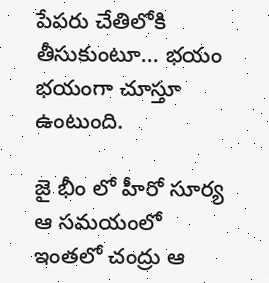పేపరు చేతిలోకి తీసుకుంటూ... భయం భయంగా చూస్తూ ఉంటుంది.

జై భీం లో హీరో సూర్య ఆ సమయంలో
ఇంతలో చంద్రు ఆ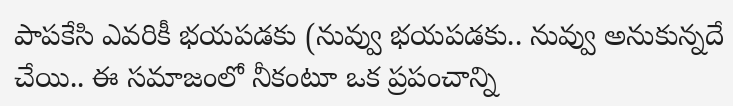పాపకేసి ఎవరికీ భయపడకు (నువ్వు భయపడకు.. నువ్వు అనుకున్నదే చేయి.. ఈ సమాజంలో నీకంటూ ఒక ప్రపంచాన్ని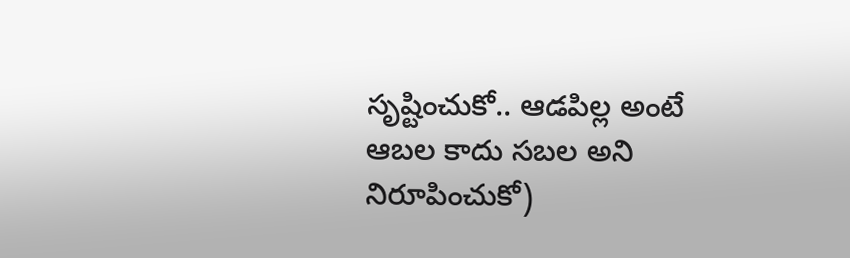సృష్టించుకో.. ఆడపిల్ల అంటే ఆబల కాదు సబల అని నిరూపించుకో)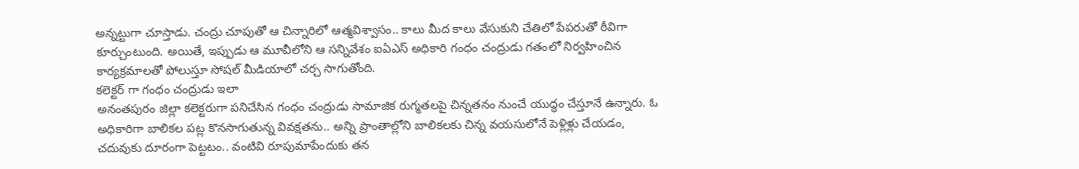అన్నట్టుగా చూస్తాడు. చంద్రు చూపుతో ఆ చిన్నారిలో ఆత్మవిశ్వాసం.. కాలు మీద కాలు వేసుకుని చేతిలో పేపరుతో ఠీవిగా కూర్చుంటుంది. అయితే, ఇప్పుడు ఆ మూవీలోని ఆ సన్నివేశం ఐఏఎస్ అధికారి గంధం చంద్రుడు గతంలో నిర్వహించిన కార్యక్రమాలతో పోలుస్తూ సోషల్ మీడియాలో చర్చ సాగుతోంది.
కలెక్టర్ గా గంధం చంద్రుడు ఇలా
అనంతపురం జిల్లా కలెక్టరుగా పనిచేసిన గంధం చంద్రుడు సామాజిక రుగ్మతలపై చిన్నతనం నుంచే యుద్ధం చేస్తూనే ఉన్నారు. ఓ అధికారిగా బాలికల పట్ల కొనసాగుతున్న వివక్షతను.. అన్ని ప్రాంతాల్లోని బాలికలకు చిన్న వయసులోనే పెళ్లిళ్లు చేయడం, చదువుకు దూరంగా పెట్టటం.. వంటివి రూపుమాపేందుకు తన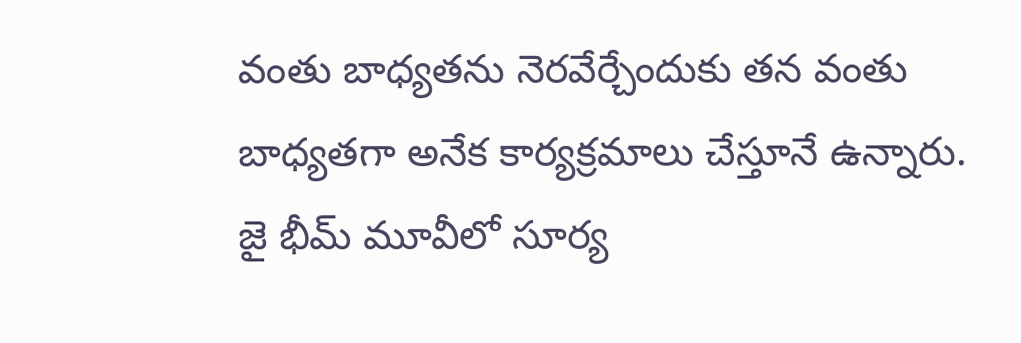వంతు బాధ్యతను నెరవేర్చేందుకు తన వంతు బాధ్యతగా అనేక కార్యక్రమాలు చేస్తూనే ఉన్నారు. జై భీమ్ మూవీలో సూర్య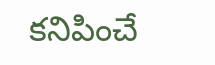కనిపించే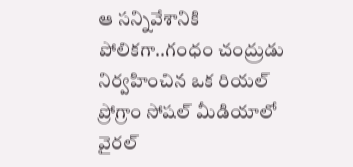ఆ సన్నివేశానికి పోలికగా..గంధం చంద్రుడు నిర్వహించిన ఒక రియల్ ప్రోగ్రాం సోషల్ మీడియాలో వైరల్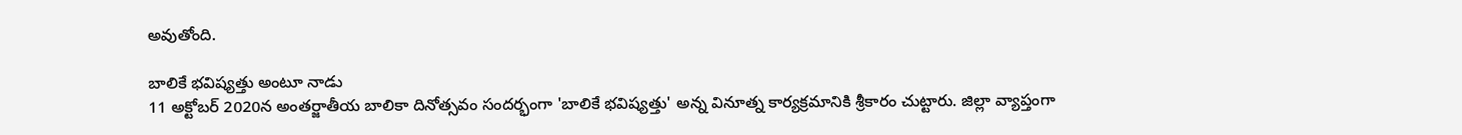అవుతోంది.

బాలికే భవిష్యత్తు అంటూ నాడు
11 అక్టోబర్ 2020న అంతర్జాతీయ బాలికా దినోత్సవం సందర్భంగా 'బాలికే భవిష్యత్తు' అన్న వినూత్న కార్యక్రమానికి శ్రీకారం చుట్టారు. జిల్లా వ్యాప్తంగా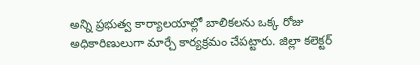అన్ని ప్రభుత్వ కార్యాలయాల్లో బాలికలను ఒక్క రోజు అధికారిణులుగా మార్చే కార్యక్రమం చేపట్టారు. జిల్లా కలెక్టర్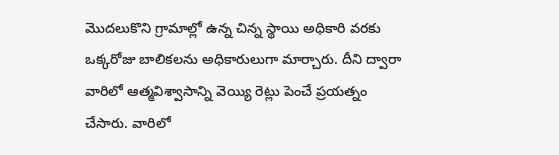మొదలుకొని గ్రామాల్లో ఉన్న చిన్న స్థాయి అధికారి వరకు ఒక్కరోజు బాలికలను అధికారులుగా మార్చారు. దీని ద్వారా వారిలో ఆత్మవిశ్వాసాన్ని వెయ్యి రెట్లు పెంచే ప్రయత్నం చేసారు. వారిలో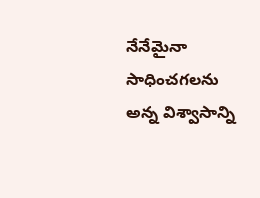నేనేమైనా సాధించగలను అన్న విశ్వాసాన్ని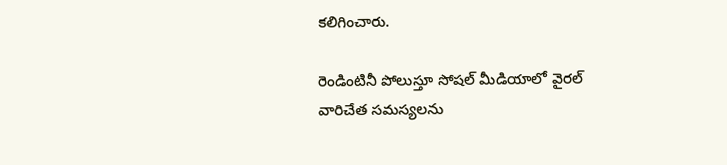కలిగించారు.

రెండింటినీ పోలుస్తూ సోషల్ మీడియాలో వైరల్
వారిచేత సమస్యలను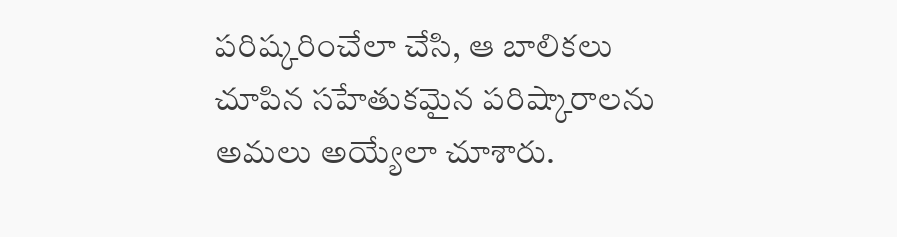పరిష్కరించేలా చేసి, ఆ బాలికలు చూపిన సహేతుకమైన పరిష్కారాలను అమలు అయ్యేలా చూశారు.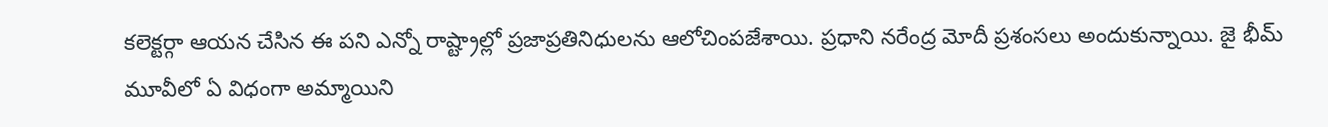కలెక్టర్గా ఆయన చేసిన ఈ పని ఎన్నో రాష్ట్రాల్లో ప్రజాప్రతినిధులను ఆలోచింపజేశాయి. ప్రధాని నరేంద్ర మోదీ ప్రశంసలు అందుకున్నాయి. జై భీమ్ మూవీలో ఏ విధంగా అమ్మాయిని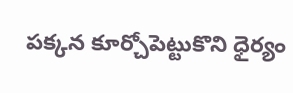పక్కన కూర్చోపెట్టుకొని ధైర్యం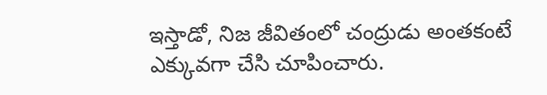ఇస్తాడో, నిజ జీవితంలో చంద్రుడు అంతకంటే ఎక్కువగా చేసి చూపించారు.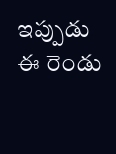ఇప్పుడు ఈ రెండు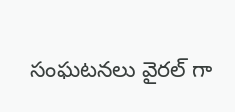సంఘటనలు వైరల్ గా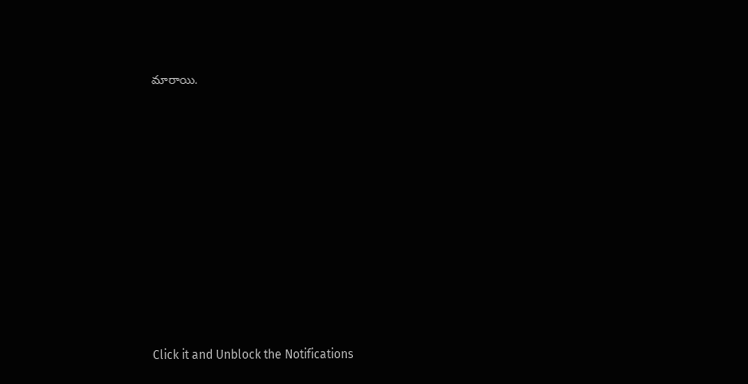మారాయి.












Click it and Unblock the Notifications